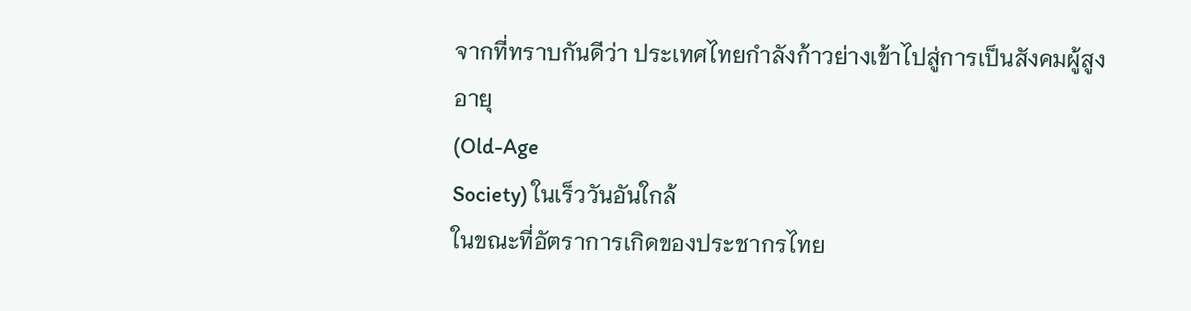จากที่ทราบกันดีว่า ประเทศไทยกำลังก้าวย่างเข้าไปสู่การเป็นสังคมผู้สูงอายุ
(Old-Age
Society) ในเร็ววันอันใกล้
ในขณะที่อัตราการเกิดของประชากรไทย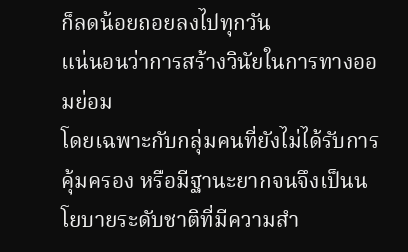ก็ลดน้อยถอยลงไปทุกวัน
แน่นอนว่าการสร้างวินัยในการทางออมย่อม
โดยเฉพาะกับกลุ่มคนที่ยังไม่ได้รับการคุ้มครอง หรือมีฐานะยากจนจึงเป็นนโยบายระดับชาติที่มีความสำ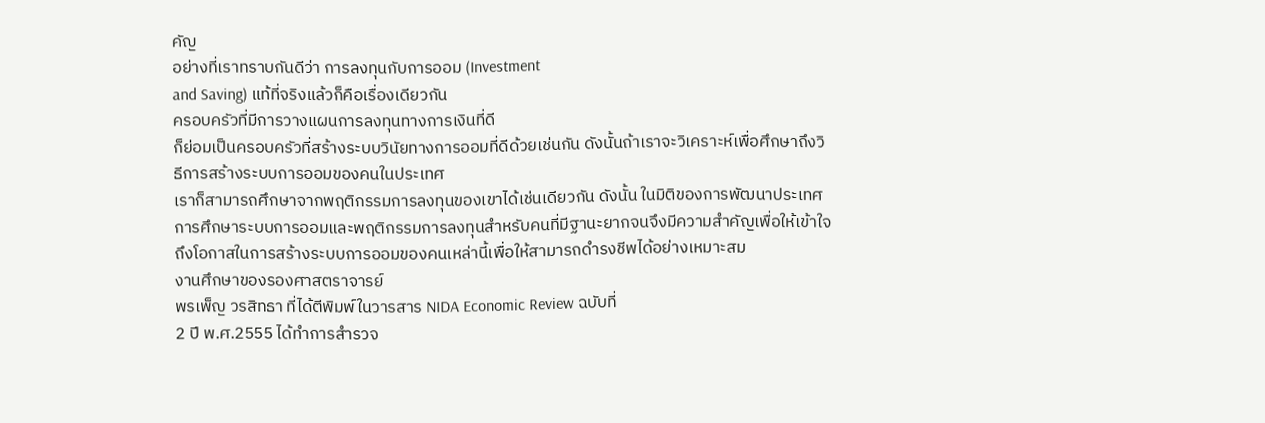คัญ
อย่างที่เราทราบกันดีว่า การลงทุนกับการออม (Investment
and Saving) แท้ที่จริงแล้วก็คือเรื่องเดียวกัน
ครอบครัวที่มีการวางแผนการลงทุนทางการเงินที่ดี
ก็ย่อมเป็นครอบครัวที่สร้างระบบวินัยทางการออมที่ดีด้วยเช่นกัน ดังนั้นถ้าเราจะวิเคราะห์เพื่อศึกษาถึงวิธีการสร้างระบบการออมของคนในประเทศ
เราก็สามารถศึกษาจากพฤติกรรมการลงทุนของเขาได้เช่นเดียวกัน ดังนั้น ในมิติของการพัฒนาประเทศ
การศึกษาระบบการออมและพฤติกรรมการลงทุนสำหรับคนที่มีฐานะยากจนจึงมีความสำคัญเพื่อให้เข้าใจถึงโอกาสในการสร้างระบบการออมของคนเหล่านี้เพื่อให้สามารถดำรงชีพได้อย่างเหมาะสม
งานศึกษาของรองศาสตราจารย์
พรเพ็ญ วรสิทธา ที่ได้ตีพิมพ์ในวารสาร NIDA Economic Review ฉบับที่
2 ปี พ.ศ.2555 ได้ทำการสำรวจ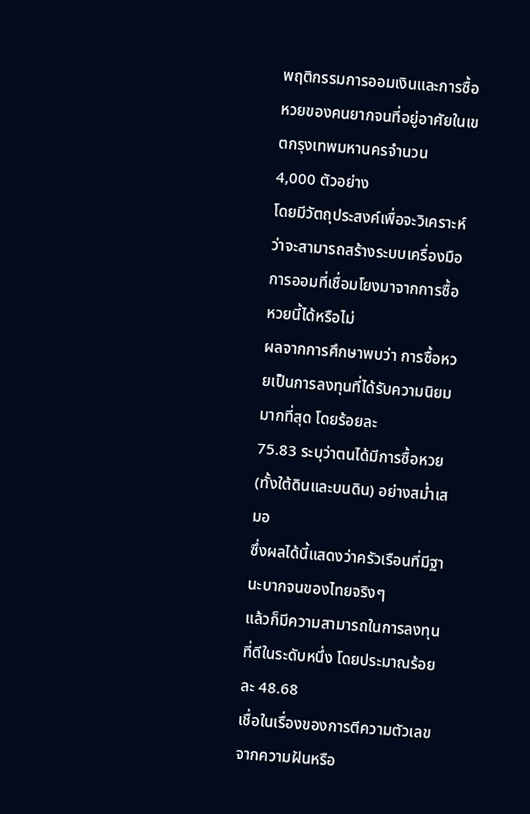พฤติกรรมการออมเงินและการซื้อหวยของคนยากจนที่อยู่อาศัยในเขตกรุงเทพมหานครจำนวน
4,000 ตัวอย่าง
โดยมีวัตถุประสงค์เพื่อจะวิเคราะห์ว่าจะสามารถสร้างระบบเครื่องมือการออมที่เชื่อมโยงมาจากการซื้อหวยนี้ได้หรือไม่
ผลจากการศึกษาพบว่า การซื้อหวยเป็นการลงทุนที่ได้รับความนิยมมากที่สุด โดยร้อยละ
75.83 ระบุว่าตนได้มีการซื้อหวย (ทั้งใต้ดินและบนดิน) อย่างสม่ำเสมอ
ซึ่งผลได้นี้แสดงว่าครัวเรือนที่มีฐานะบากจนของไทยจริงๆ
แล้วก็มีความสามารถในการลงทุนที่ดีในระดับหนึ่ง โดยประมาณร้อยละ 48.68
เชื่อในเรื่องของการตีความตัวเลขจากความฝันหรือ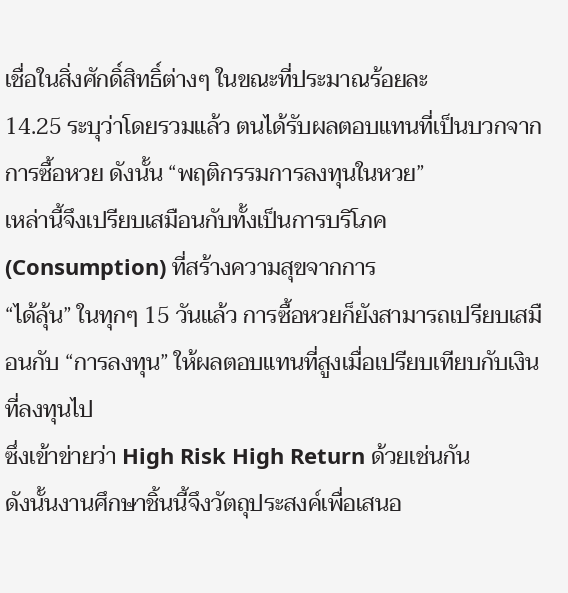เชื่อในสิ่งศักดิ์สิทธิ์ต่างๆ ในขณะที่ประมาณร้อยละ
14.25 ระบุว่าโดยรวมแล้ว ตนได้รับผลตอบแทนที่เป็นบวกจากการซื้อหวย ดังนั้น “พฤติกรรมการลงทุนในหวย”
เหล่านี้จึงเปรียบเสมือนกับทั้งเป็นการบริโภค (Consumption) ที่สร้างความสุขจากการ
“ได้ลุ้น” ในทุกๆ 15 วันแล้ว การซื้อหวยก็ยังสามารถเปรียบเสมือนกับ “การลงทุน” ให้ผลตอบแทนที่สูงเมื่อเปรียบเทียบกับเงินที่ลงทุนไป
ซึ่งเข้าข่ายว่า High Risk High Return ด้วยเช่นกัน
ดังนั้นงานศึกษาชิ้นนี้จึงวัตถุประสงค์เพื่อเสนอ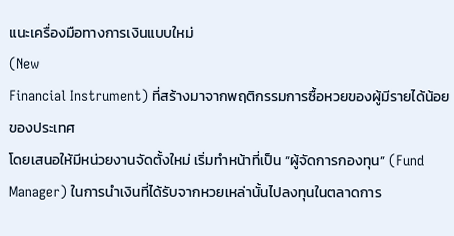แนะเครื่องมือทางการเงินแบบใหม่
(New
Financial Instrument) ที่สร้างมาจากพฤติกรรมการซื้อหวยของผู้มีรายได้น้อยของประเทศ
โดยเสนอให้มีหน่วยงานจัดตั้งใหม่ เริ่มทำหน้าที่เป็น “ผู้จัดการกองทุน” (Fund
Manager) ในการนำเงินที่ได้รับจากหวยเหล่านั้นไปลงทุนในตลาดการ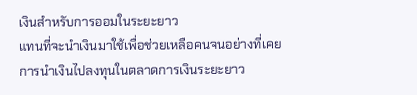เงินสำหรับการออมในระยะยาว
แทนที่จะนำเงินมาใช้เพื่อช่วยเหลือคนจนอย่างที่เคย
การนำเงินไปลงทุนในตลาดการเงินระยะยาว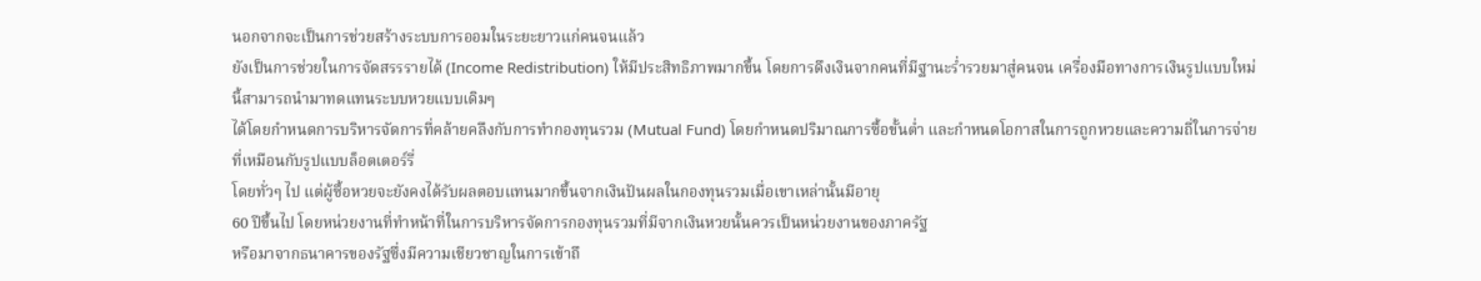นอกจากจะเป็นการช่วยสร้างระบบการออมในระยะยาวแก่คนจนแล้ว
ยังเป็นการช่วยในการจัดสรรรายได้ (Income Redistribution) ให้มีประสิทธิภาพมากขึ้น โดยการดึงเงินจากคนที่มีฐานะร่ำรวยมาสู่คนจน เครื่องมือทางการเงินรูปแบบใหม่นี้สามารถนำมาทดแทนระบบหวยแบบเดิมๆ
ได้โดยกำหนดการบริหารจัดการที่คล้ายคลึงกับการทำกองทุนรวม (Mutual Fund) โดยกำหนดปริมาณการซื้อขั้นต่ำ และกำหนดโอกาสในการถูกหวยและความถี่ในการจ่ายที่เหมือนกับรูปแบบล็อตเตอร์รี่
โดยทั่วๆ ไป แต่ผู้ซื้อหวยจะยังคงได้รับผลตอบแทนมากขึ้นจากเงินปันผลในกองทุนรวมเมื่อเขาเหล่านั้นมีอายุ
60 ปีขึ้นไป โดยหน่วยงานที่ทำหน้าที่ในการบริหารจัดการกองทุนรวมที่มีจากเงินหวยนั้นควรเป็นหน่วยงานของภาครัฐ
หรือมาจากธนาคารของรัฐซึ่งมีความเชียวชาญในการเข้าถึ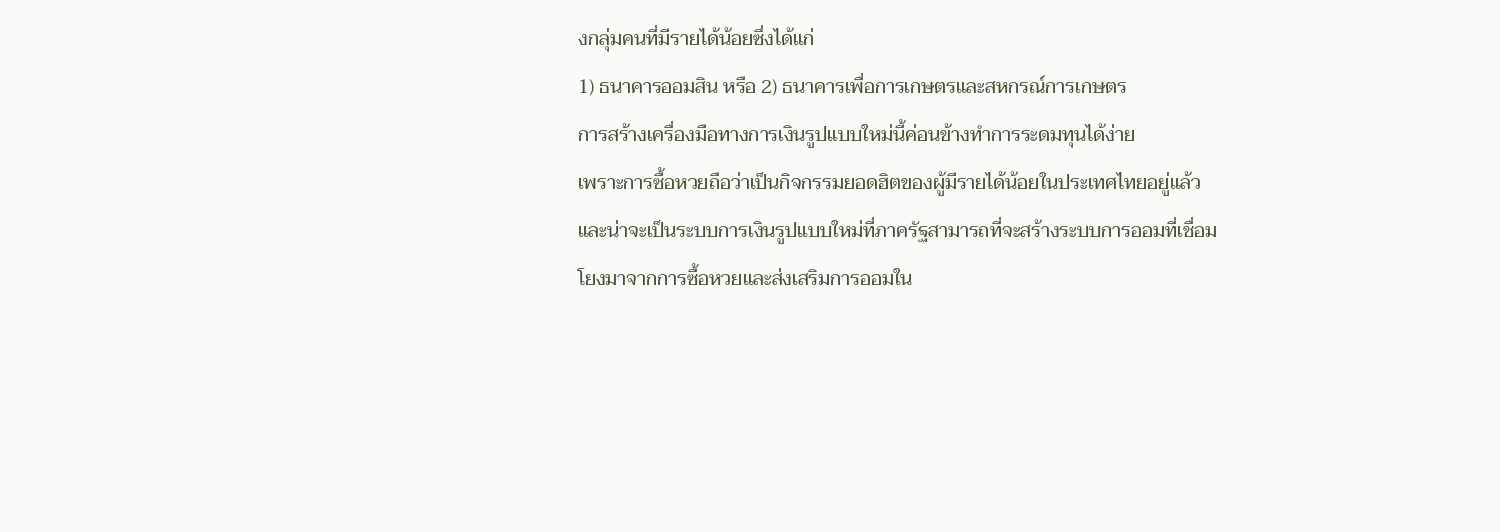งกลุ่มคนที่มีรายได้น้อยซึ่งได้แก่
1) ธนาคารออมสิน หรือ 2) ธนาคารเพื่อการเกษตรและสหกรณ์การเกษตร
การสร้างเครื่องมือทางการเงินรูปแบบใหม่นี้ค่อนข้างทำการระดมทุนได้ง่าย
เพราะการซื้อหวยถือว่าเป็นกิจกรรมยอดฮิตของผู้มีรายได้น้อยในประเทศไทยอยู่แล้ว
และน่าจะเป็นระบบการเงินรูปแบบใหม่ที่ภาครัฐสามารถที่จะสร้างระบบการออมที่เชื่อมโยงมาจากการซื้อหวยและส่งเสริมการออมใน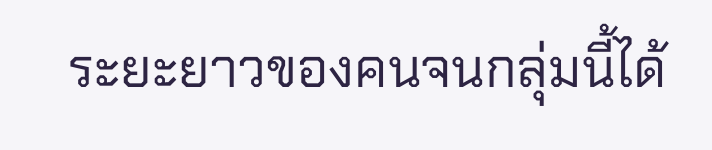ระยะยาวของคนจนกลุ่มนี้ได้